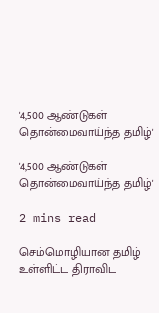'4,500 ஆண்டுகள் தொன்மைவாய்ந்த தமிழ்'

'4,500 ஆண்டுகள் தொன்மைவாய்ந்த தமிழ்'

2 mins read

செம்மொழியான தமிழ் உள்ளிட்ட திராவிட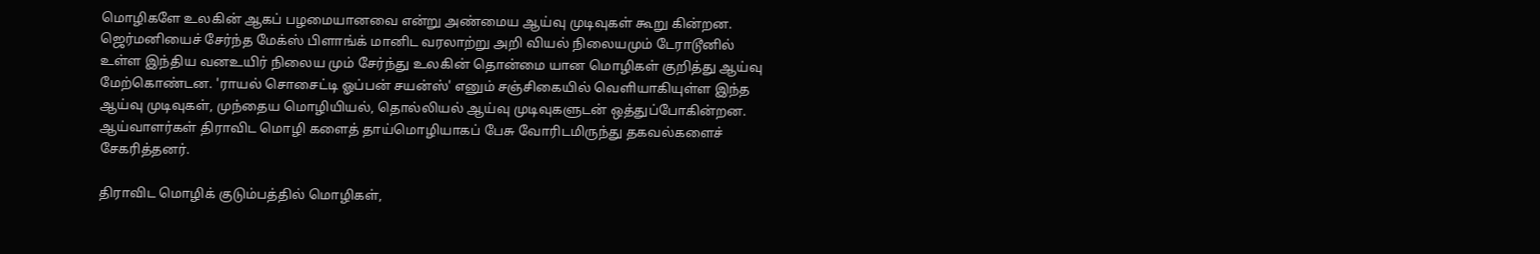மொழிகளே உலகின் ஆகப் பழமையானவை என்று அண்மைய ஆய்வு முடிவுகள் கூறு கின்றன. ஜெர்மனியைச் சேர்ந்த மேக்ஸ் பிளாங்க் மானிட வரலாற்று அறி வியல் நிலையமும் டேராடூனில் உள்ள இந்திய வனஉயிர் நிலைய மும் சேர்ந்து உலகின் தொன்மை யான மொழிகள் குறித்து ஆய்வு மேற்கொண்டன. 'ராயல் சொசைட்டி ஓப்பன் சயன்ஸ்' எனும் சஞ்சிகையில் வெளியாகியுள்ள இந்த ஆய்வு முடிவுகள், முந்தைய மொழியியல், தொல்லியல் ஆய்வு முடிவுகளுடன் ஒத்துப்போகின்றன. ஆய்வாளர்கள் திராவிட மொழி களைத் தாய்மொழியாகப் பேசு வோரிடமிருந்து தகவல்களைச் சேகரித்தனர்.

திராவிட மொழிக் குடும்பத்தில் மொழிகள்,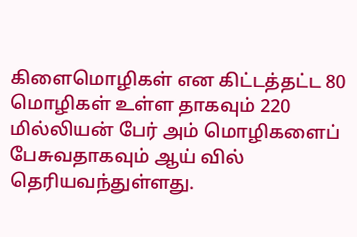கிளைமொழிகள் என கிட்டத்தட்ட 80 மொழிகள் உள்ள தாகவும் 220 மில்லியன் பேர் அம் மொழிகளைப் பேசுவதாகவும் ஆய் வில் தெரியவந்துள்ளது.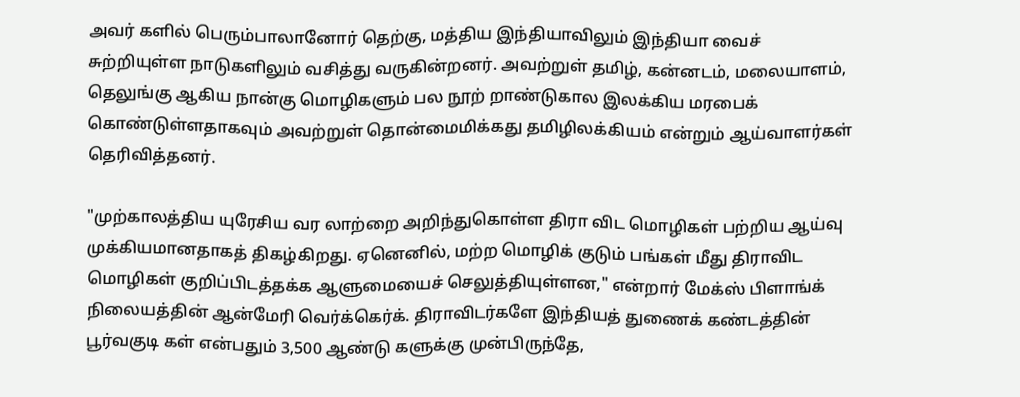அவர் களில் பெரும்பாலானோர் தெற்கு, மத்திய இந்தியாவிலும் இந்தியா வைச் சுற்றியுள்ள நாடுகளிலும் வசித்து வருகின்றனர். அவற்றுள் தமிழ், கன்னடம், மலையாளம், தெலுங்கு ஆகிய நான்கு மொழிகளும் பல நூற் றாண்டுகால இலக்கிய மரபைக் கொண்டுள்ளதாகவும் அவற்றுள் தொன்மைமிக்கது தமிழிலக்கியம் என்றும் ஆய்வாளர்கள் தெரிவித்தனர்.

"முற்காலத்திய யுரேசிய வர லாற்றை அறிந்துகொள்ள திரா விட மொழிகள் பற்றிய ஆய்வு முக்கியமானதாகத் திகழ்கிறது. ஏனெனில், மற்ற மொழிக் குடும் பங்கள் மீது திராவிட மொழிகள் குறிப்பிடத்தக்க ஆளுமையைச் செலுத்தியுள்ளன," என்றார் மேக்ஸ் பிளாங்க் நிலையத்தின் ஆன்மேரி வெர்க்கெர்க். திராவிடர்களே இந்தியத் துணைக் கண்டத்தின் பூர்வகுடி கள் என்பதும் 3,500 ஆண்டு களுக்கு முன்பிருந்தே,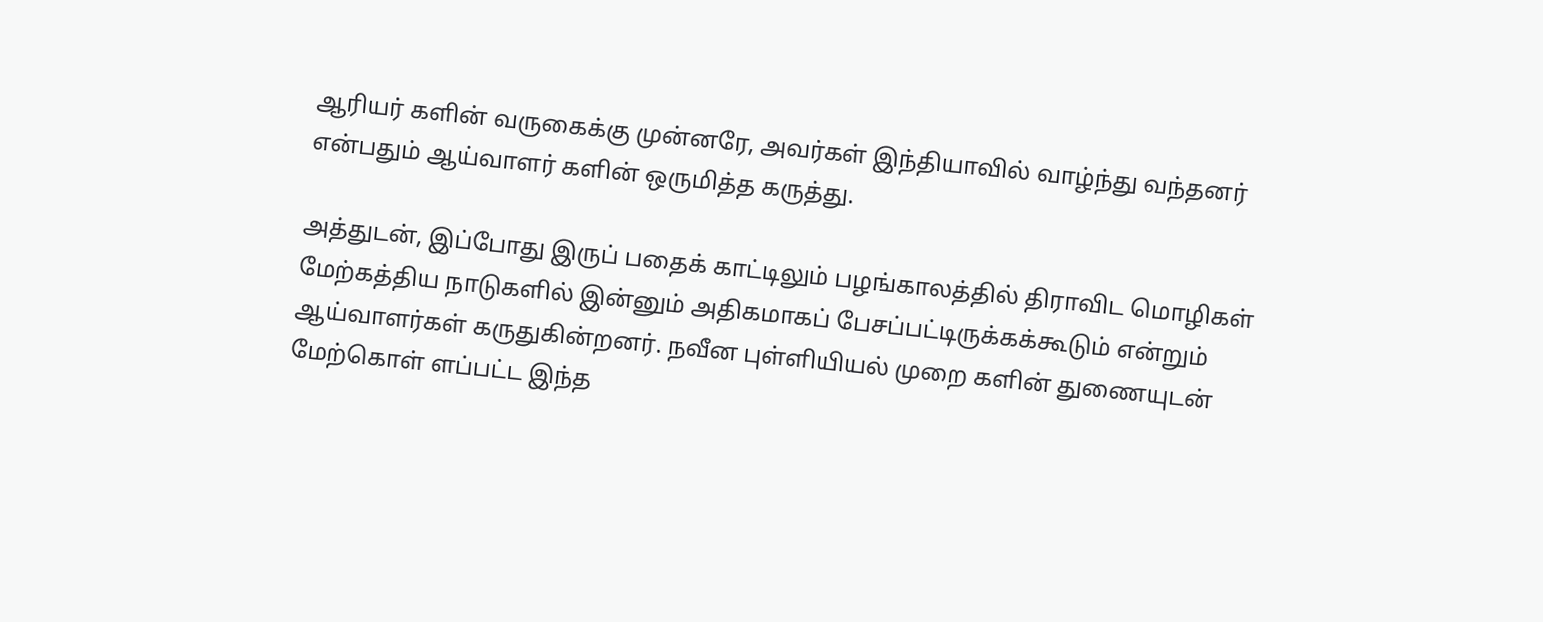ஆரியர் களின் வருகைக்கு முன்னரே, அவர்கள் இந்தியாவில் வாழ்ந்து வந்தனர் என்பதும் ஆய்வாளர் களின் ஒருமித்த கருத்து.

அத்துடன், இப்போது இருப் பதைக் காட்டிலும் பழங்காலத்தில் திராவிட மொழிகள் மேற்கத்திய நாடுகளில் இன்னும் அதிகமாகப் பேசப்பட்டிருக்கக்கூடும் என்றும் ஆய்வாளர்கள் கருதுகின்றனர். நவீன புள்ளியியல் முறை களின் துணையுடன் மேற்கொள் ளப்பட்ட இந்த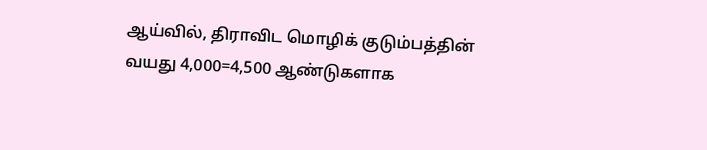ஆய்வில், திராவிட மொழிக் குடும்பத்தின் வயது 4,000=4,500 ஆண்டுகளாக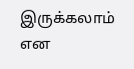இருக்கலாம் என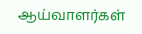ஆய்வாளர்கள்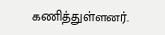கணித்துள்ளனர்.